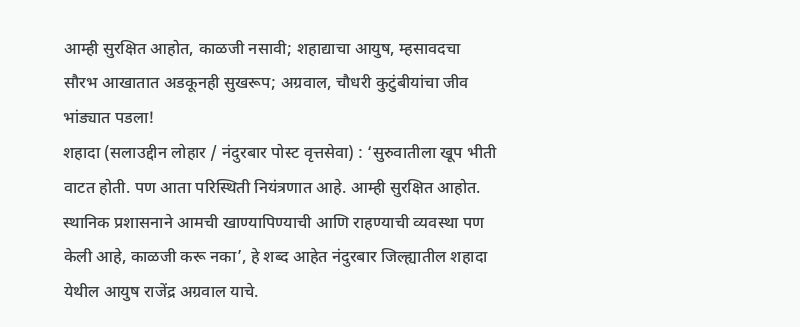आम्ही सुरक्षित आहोत, काळजी नसावी; शहाद्याचा आयुष, म्हसावदचा सौरभ आखातात अडकूनही सुखरूप; अग्रवाल, चौधरी कुटुंबीयांचा जीव भांड्यात पडला!
शहादा (सलाउद्दीन लोहार / नंदुरबार पोस्ट वृत्तसेवा) : ‘सुरुवातीला खूप भीती वाटत होती. पण आता परिस्थिती नियंत्रणात आहे. आम्ही सुरक्षित आहोत. स्थानिक प्रशासनाने आमची खाण्यापिण्याची आणि राहण्याची व्यवस्था पण केली आहे, काळजी करू नका’, हे शब्द आहेत नंदुरबार जिल्ह्यातील शहादा येथील आयुष राजेंद्र अग्रवाल याचे.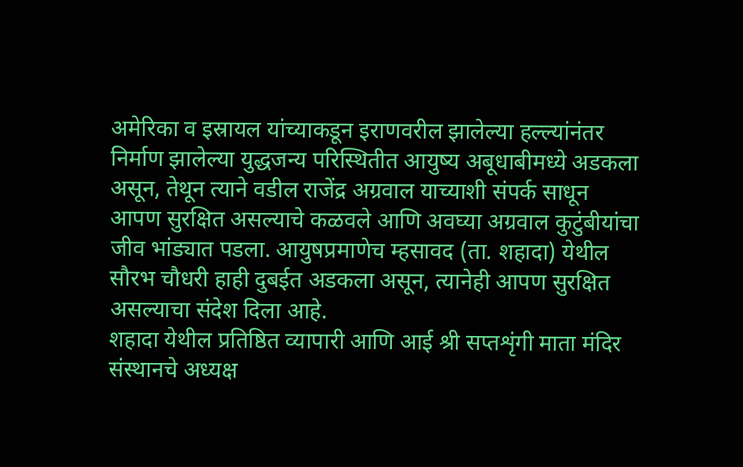अमेरिका व इस्रायल यांच्याकडून इराणवरील झालेल्या हल्ल्यांनंतर निर्माण झालेल्या युद्धजन्य परिस्थितीत आयुष्य अबूधाबीमध्ये अडकला असून, तेथून त्याने वडील राजेंद्र अग्रवाल याच्याशी संपर्क साधून आपण सुरक्षित असल्याचे कळवले आणि अवघ्या अग्रवाल कुटुंबीयांचा जीव भांड्यात पडला. आयुषप्रमाणेच म्हसावद (ता. शहादा) येथील सौरभ चौधरी हाही दुबईत अडकला असून, त्यानेही आपण सुरक्षित असल्याचा संदेश दिला आहे.
शहादा येथील प्रतिष्ठित व्यापारी आणि आई श्री सप्तशृंगी माता मंदिर संस्थानचे अध्यक्ष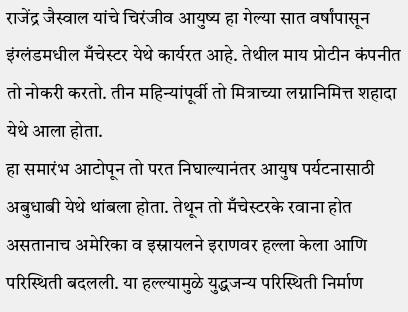राजेंद्र जैस्वाल यांचे चिरंजीव आयुष्य हा गेल्या सात वर्षांपासून इंग्लंडमधील मँचेस्टर येथे कार्यरत आहे. तेथील माय प्रोटीन कंपनीत तो नोकरी करतो. तीन महिन्यांपूर्वी तो मित्राच्या लग्नानिमित्त शहादा येथे आला होता.
हा समारंभ आटोपून तो परत निघाल्यानंतर आयुष पर्यटनासाठी अबुधाबी येथे थांबला होता. तेथून तो मँचेस्टरके रवाना होत असतानाच अमेरिका व इस्रायलने इराणवर हल्ला केला आणि परिस्थिती बदलली. या हल्ल्यामुळे युद्धजन्य परिस्थिती निर्माण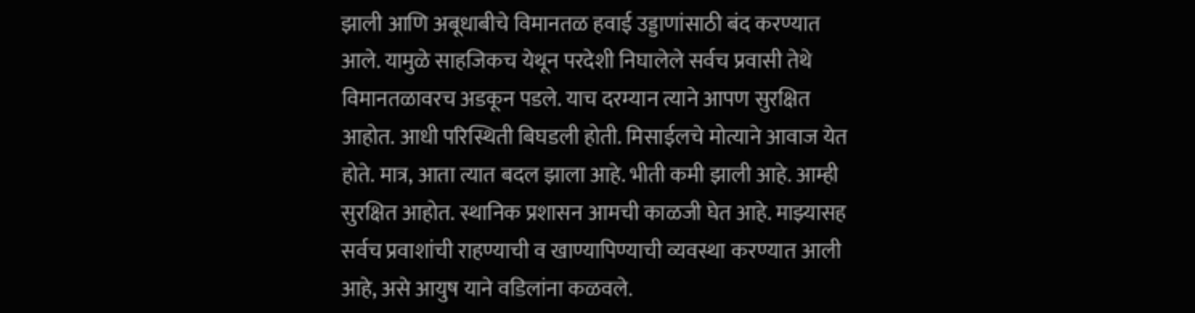झाली आणि अबूधाबीचे विमानतळ हवाई उड्डाणांसाठी बंद करण्यात आले. यामुळे साहजिकच येथून परदेशी निघालेले सर्वच प्रवासी तेथे विमानतळावरच अडकून पडले. याच दरम्यान त्याने आपण सुरक्षित आहोत. आधी परिस्थिती बिघडली होती. मिसाईलचे मोत्याने आवाज येत होते. मात्र, आता त्यात बदल झाला आहे. भीती कमी झाली आहे. आम्ही सुरक्षित आहोत. स्थानिक प्रशासन आमची काळजी घेत आहे. माझ्यासह सर्वच प्रवाशांची राहण्याची व खाण्यापिण्याची व्यवस्था करण्यात आली आहे, असे आयुष याने वडिलांना कळवले.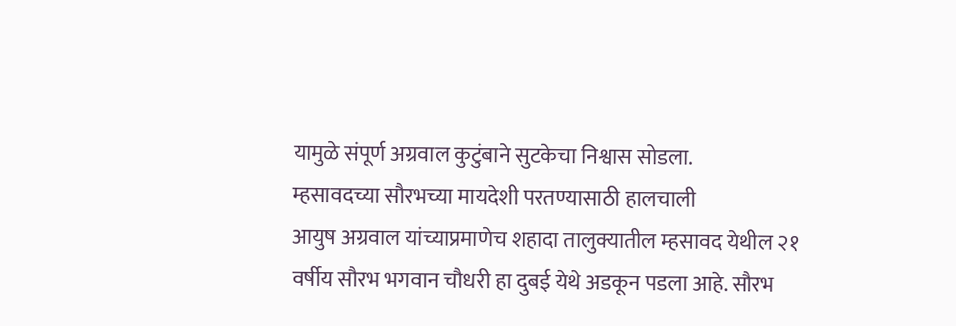यामुळे संपूर्ण अग्रवाल कुटुंबाने सुटकेचा निश्वास सोडला.
म्हसावदच्या सौरभच्या मायदेशी परतण्यासाठी हालचाली
आयुष अग्रवाल यांच्याप्रमाणेच शहादा तालुक्यातील म्हसावद येथील २१ वर्षीय सौरभ भगवान चौधरी हा दुबई येथे अडकून पडला आहे. सौरभ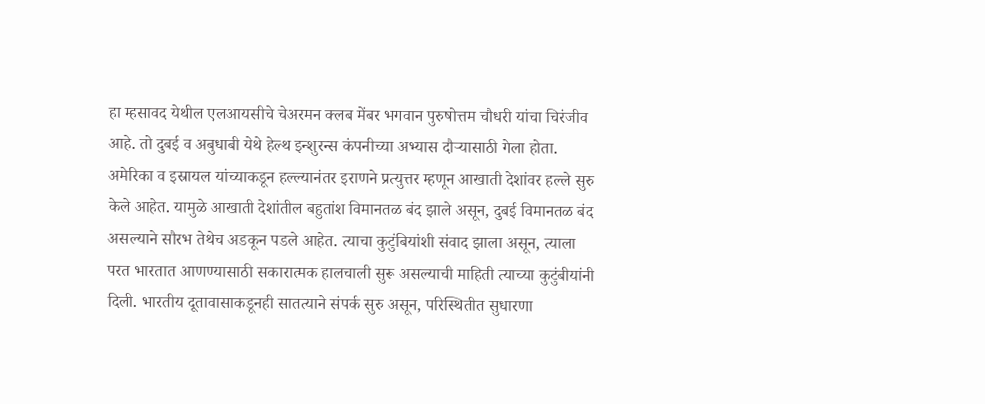हा म्हसावद येथील एलआयसीचे चेअरमन क्लब मेंबर भगवान पुरुषोत्तम चौधरी यांचा चिरंजीव आहे. तो दुबई व अबुधाबी येथे हेल्थ इन्शुरन्स कंपनीच्या अभ्यास दौऱ्यासाठी गेला होता. अमेरिका व इस्रायल यांच्याकडून हल्ल्यानंतर इराणने प्रत्युत्तर म्हणून आखाती देशांवर हल्ले सुरु केले आहेत. यामुळे आखाती देशांतील बहुतांश विमानतळ बंद झाले असून, दुबई विमानतळ बंद असल्याने सौरभ तेथेच अडकून पडले आहेत. त्याचा कुटुंबियांशी संवाद झाला असून, त्याला परत भारतात आणण्यासाठी सकारात्मक हालचाली सुरू असल्याची माहिती त्याच्या कुटुंबीयांनी दिली. भारतीय दूतावासाकडूनही सातत्याने संपर्क सुरु असून, परिस्थितीत सुधारणा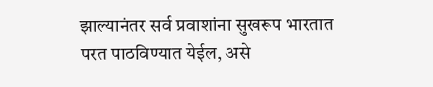झाल्यानंतर सर्व प्रवाशांना सुखरूप भारतात परत पाठविण्यात येईल, असे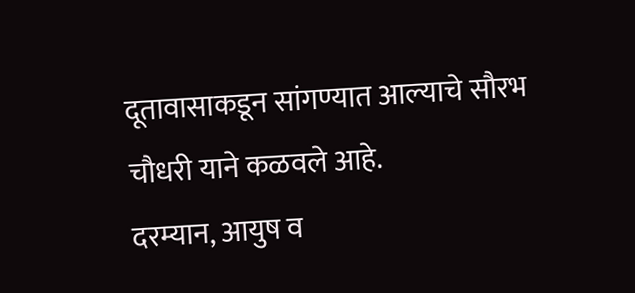दूतावासाकडून सांगण्यात आल्याचे सौरभ चौधरी याने कळवले आहे.
दरम्यान, आयुष व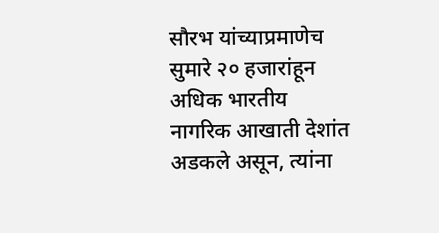सौरभ यांच्याप्रमाणेच सुमारे २० हजारांहून अधिक भारतीय नागरिक आखाती देशांत अडकले असून, त्यांना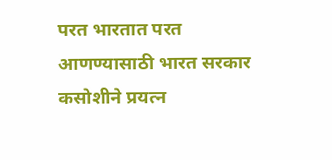परत भारतात परत आणण्यासाठी भारत सरकार कसोशीने प्रयत्न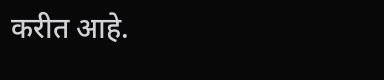करीत आहे.